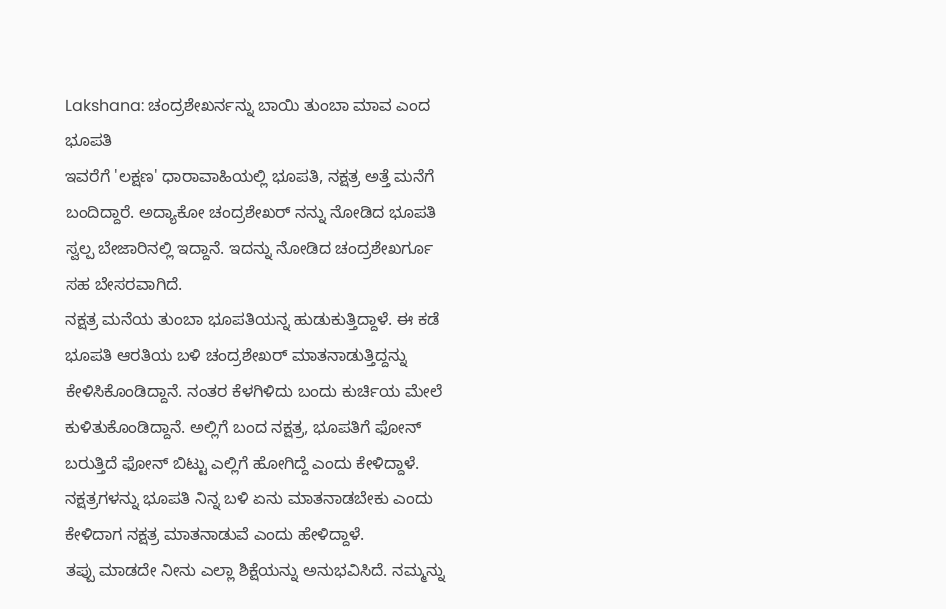Lakshana: ಚಂದ್ರಶೇಖರ್ನನ್ನು ಬಾಯಿ ತುಂಬಾ ಮಾವ ಎಂದ ಭೂಪತಿ
ಇವರೆಗೆ 'ಲಕ್ಷಣ' ಧಾರಾವಾಹಿಯಲ್ಲಿ ಭೂಪತಿ, ನಕ್ಷತ್ರ ಅತ್ತೆ ಮನೆಗೆ ಬಂದಿದ್ದಾರೆ. ಅದ್ಯಾಕೋ ಚಂದ್ರಶೇಖರ್ ನನ್ನು ನೋಡಿದ ಭೂಪತಿ ಸ್ವಲ್ಪ ಬೇಜಾರಿನಲ್ಲಿ ಇದ್ದಾನೆ. ಇದನ್ನು ನೋಡಿದ ಚಂದ್ರಶೇಖರ್ಗೂ ಸಹ ಬೇಸರವಾಗಿದೆ.
ನಕ್ಷತ್ರ ಮನೆಯ ತುಂಬಾ ಭೂಪತಿಯನ್ನ ಹುಡುಕುತ್ತಿದ್ದಾಳೆ. ಈ ಕಡೆ ಭೂಪತಿ ಆರತಿಯ ಬಳಿ ಚಂದ್ರಶೇಖರ್ ಮಾತನಾಡುತ್ತಿದ್ದನ್ನು ಕೇಳಿಸಿಕೊಂಡಿದ್ದಾನೆ. ನಂತರ ಕೆಳಗಿಳಿದು ಬಂದು ಕುರ್ಚಿಯ ಮೇಲೆ ಕುಳಿತುಕೊಂಡಿದ್ದಾನೆ. ಅಲ್ಲಿಗೆ ಬಂದ ನಕ್ಷತ್ರ, ಭೂಪತಿಗೆ ಫೋನ್ ಬರುತ್ತಿದೆ ಫೋನ್ ಬಿಟ್ಟು ಎಲ್ಲಿಗೆ ಹೋಗಿದ್ದೆ ಎಂದು ಕೇಳಿದ್ದಾಳೆ. ನಕ್ಷತ್ರಗಳನ್ನು ಭೂಪತಿ ನಿನ್ನ ಬಳಿ ಏನು ಮಾತನಾಡಬೇಕು ಎಂದು ಕೇಳಿದಾಗ ನಕ್ಷತ್ರ ಮಾತನಾಡುವೆ ಎಂದು ಹೇಳಿದ್ದಾಳೆ.
ತಪ್ಪು ಮಾಡದೇ ನೀನು ಎಲ್ಲಾ ಶಿಕ್ಷೆಯನ್ನು ಅನುಭವಿಸಿದೆ. ನಮ್ಮನ್ನು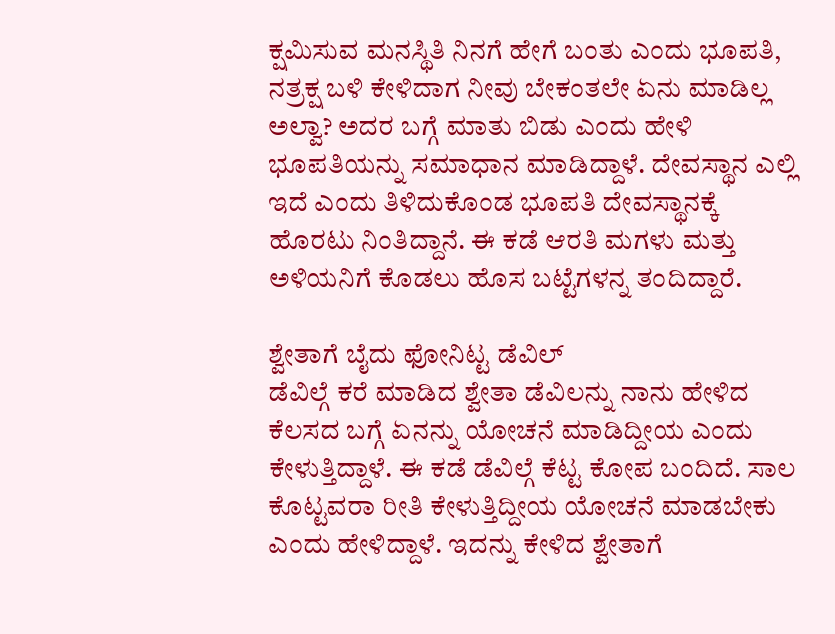ಕ್ಷಮಿಸುವ ಮನಸ್ಥಿತಿ ನಿನಗೆ ಹೇಗೆ ಬಂತು ಎಂದು ಭೂಪತಿ, ನತ್ರಕ್ಷ ಬಳಿ ಕೇಳಿದಾಗ ನೀವು ಬೇಕಂತಲೇ ಏನು ಮಾಡಿಲ್ಲ ಅಲ್ವಾ? ಅದರ ಬಗ್ಗೆ ಮಾತು ಬಿಡು ಎಂದು ಹೇಳಿ ಭೂಪತಿಯನ್ನು ಸಮಾಧಾನ ಮಾಡಿದ್ದಾಳೆ. ದೇವಸ್ಥಾನ ಎಲ್ಲಿ ಇದೆ ಎಂದು ತಿಳಿದುಕೊಂಡ ಭೂಪತಿ ದೇವಸ್ಥಾನಕ್ಕೆ ಹೊರಟು ನಿಂತಿದ್ದಾನೆ. ಈ ಕಡೆ ಆರತಿ ಮಗಳು ಮತ್ತು ಅಳಿಯನಿಗೆ ಕೊಡಲು ಹೊಸ ಬಟ್ಟೆಗಳನ್ನ ತಂದಿದ್ದಾರೆ.

ಶ್ವೇತಾಗೆ ಬೈದು ಫೋನಿಟ್ಟ ಡೆವಿಲ್
ಡೆವಿಲ್ಗೆ ಕರೆ ಮಾಡಿದ ಶ್ವೇತಾ ಡೆವಿಲನ್ನು ನಾನು ಹೇಳಿದ ಕೆಲಸದ ಬಗ್ಗೆ ಏನನ್ನು ಯೋಚನೆ ಮಾಡಿದ್ದೀಯ ಎಂದು ಕೇಳುತ್ತಿದ್ದಾಳೆ. ಈ ಕಡೆ ಡೆವಿಲ್ಗೆ ಕೆಟ್ಟ ಕೋಪ ಬಂದಿದೆ. ಸಾಲ ಕೊಟ್ಟವರಾ ರೀತಿ ಕೇಳುತ್ತಿದ್ದೀಯ ಯೋಚನೆ ಮಾಡಬೇಕು ಎಂದು ಹೇಳಿದ್ದಾಳೆ. ಇದನ್ನು ಕೇಳಿದ ಶ್ವೇತಾಗೆ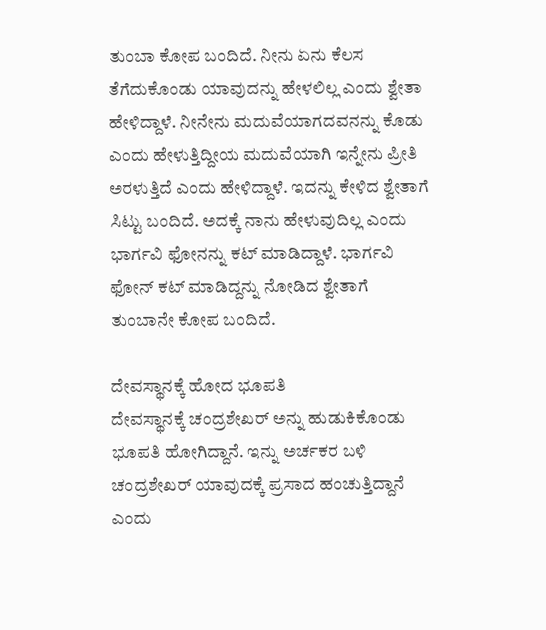ತುಂಬಾ ಕೋಪ ಬಂದಿದೆ. ನೀನು ಏನು ಕೆಲಸ ತೆಗೆದುಕೊಂಡು ಯಾವುದನ್ನು ಹೇಳಲಿಲ್ಲ ಎಂದು ಶ್ವೇತಾ ಹೇಳಿದ್ದಾಳೆ. ನೀನೇನು ಮದುವೆಯಾಗದವನನ್ನು ಕೊಡು ಎಂದು ಹೇಳುತ್ತಿದ್ದೀಯ ಮದುವೆಯಾಗಿ ಇನ್ನೇನು ಪ್ರೀತಿ ಅರಳುತ್ತಿದೆ ಎಂದು ಹೇಳಿದ್ದಾಳೆ. ಇದನ್ನು ಕೇಳಿದ ಶ್ವೇತಾಗೆ ಸಿಟ್ಟು ಬಂದಿದೆ. ಅದಕ್ಕೆ ನಾನು ಹೇಳುವುದಿಲ್ಲ ಎಂದು ಭಾರ್ಗವಿ ಫೋನನ್ನು ಕಟ್ ಮಾಡಿದ್ದಾಳೆ. ಭಾರ್ಗವಿ ಫೋನ್ ಕಟ್ ಮಾಡಿದ್ದನ್ನು ನೋಡಿದ ಶ್ವೇತಾಗೆ ತುಂಬಾನೇ ಕೋಪ ಬಂದಿದೆ.

ದೇವಸ್ಥಾನಕ್ಕೆ ಹೋದ ಭೂಪತಿ
ದೇವಸ್ಥಾನಕ್ಕೆ ಚಂದ್ರಶೇಖರ್ ಅನ್ನು ಹುಡುಕಿಕೊಂಡು ಭೂಪತಿ ಹೋಗಿದ್ದಾನೆ. ಇನ್ನು ಅರ್ಚಕರ ಬಳಿ ಚಂದ್ರಶೇಖರ್ ಯಾವುದಕ್ಕೆ ಪ್ರಸಾದ ಹಂಚುತ್ತಿದ್ದಾನೆ ಎಂದು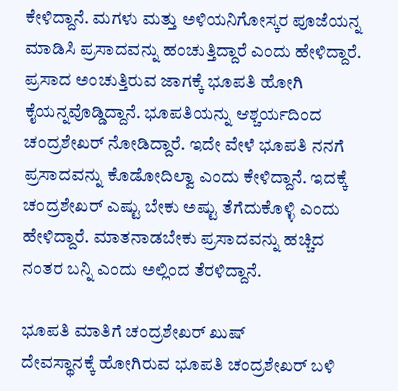ಕೇಳಿದ್ದಾನೆ. ಮಗಳು ಮತ್ತು ಅಳಿಯನಿಗೋಸ್ಕರ ಪೂಜೆಯನ್ನ ಮಾಡಿಸಿ ಪ್ರಸಾದವನ್ನು ಹಂಚುತ್ತಿದ್ದಾರೆ ಎಂದು ಹೇಳಿದ್ದಾರೆ. ಪ್ರಸಾದ ಅಂಚುತ್ತಿರುವ ಜಾಗಕ್ಕೆ ಭೂಪತಿ ಹೋಗಿ ಕೈಯನ್ನವೊಡ್ಡಿದ್ದಾನೆ. ಭೂಪತಿಯನ್ನು ಆಶ್ಚರ್ಯದಿಂದ ಚಂದ್ರಶೇಖರ್ ನೋಡಿದ್ದಾರೆ. ಇದೇ ವೇಳೆ ಭೂಪತಿ ನನಗೆ ಪ್ರಸಾದವನ್ನು ಕೊಡೋದಿಲ್ವಾ ಎಂದು ಕೇಳಿದ್ದಾನೆ. ಇದಕ್ಕೆ ಚಂದ್ರಶೇಖರ್ ಎಷ್ಟು ಬೇಕು ಅಷ್ಟು ತೆಗೆದುಕೊಳ್ಳಿ ಎಂದು ಹೇಳಿದ್ದಾರೆ. ಮಾತನಾಡಬೇಕು ಪ್ರಸಾದವನ್ನು ಹಚ್ಚಿದ ನಂತರ ಬನ್ನಿ ಎಂದು ಅಲ್ಲಿಂದ ತೆರಳಿದ್ದಾನೆ.

ಭೂಪತಿ ಮಾತಿಗೆ ಚಂದ್ರಶೇಖರ್ ಖುಷ್
ದೇವಸ್ಥಾನಕ್ಕೆ ಹೋಗಿರುವ ಭೂಪತಿ ಚಂದ್ರಶೇಖರ್ ಬಳಿ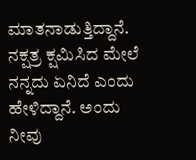ಮಾತನಾಡುತ್ತಿದ್ದಾನೆ. ನಕ್ಷತ್ರ ಕ್ಷಮಿಸಿದ ಮೇಲೆ ನನ್ನದು ಏನಿದೆ ಎಂದು ಹೇಳಿದ್ದಾನೆ. ಅಂದು ನೀವು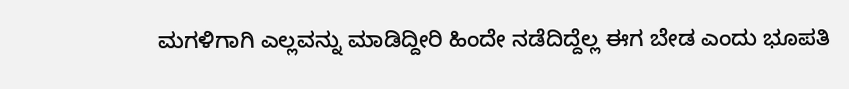ಮಗಳಿಗಾಗಿ ಎಲ್ಲವನ್ನು ಮಾಡಿದ್ದೀರಿ ಹಿಂದೇ ನಡೆದಿದ್ದೆಲ್ಲ ಈಗ ಬೇಡ ಎಂದು ಭೂಪತಿ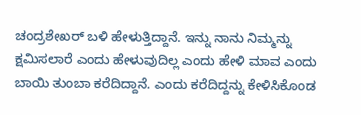ಚಂದ್ರಶೇಖರ್ ಬಳಿ ಹೇಳುತ್ತಿದ್ದಾನೆ. ಇನ್ನು ನಾನು ನಿಮ್ಮನ್ನು ಕ್ಷಮಿಸಲಾರೆ ಎಂದು ಹೇಳುವುದಿಲ್ಲ ಎಂದು ಹೇಳಿ ಮಾವ ಎಂದು ಬಾಯಿ ತುಂಬಾ ಕರೆದಿದ್ದಾನೆ. ಎಂದು ಕರೆದಿದ್ದನ್ನು ಕೇಳಿಸಿಕೊಂಡ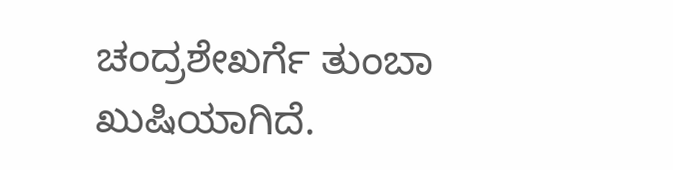ಚಂದ್ರಶೇಖರ್ಗೆ ತುಂಬಾ ಖುಷಿಯಾಗಿದೆ.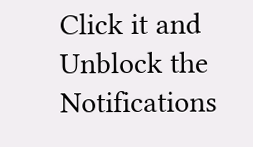Click it and Unblock the Notifications